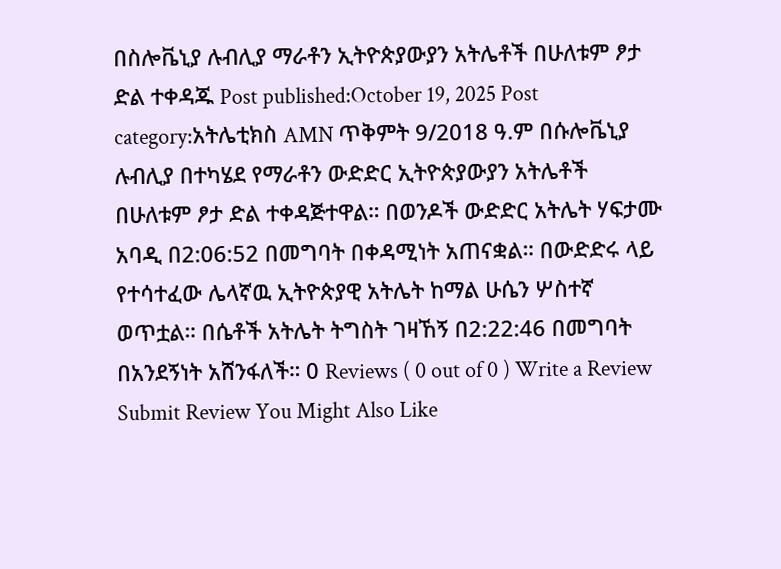በስሎቬኒያ ሉብሊያ ማራቶን ኢትዮጵያውያን አትሌቶች በሁለቱም ፆታ ድል ተቀዳጁ Post published:October 19, 2025 Post category:አትሌቲክስ AMN ጥቅምት 9/2018 ዓ.ም በሱሎቬኒያ ሉብሊያ በተካሄደ የማራቶን ውድድር ኢትዮጵያውያን አትሌቶች በሁለቱም ፆታ ድል ተቀዳጅተዋል። በወንዶች ውድድር አትሌት ሃፍታሙ አባዲ በ2:06:52 በመግባት በቀዳሚነት አጠናቋል። በውድድሩ ላይ የተሳተፈው ሌላኛዉ ኢትዮጵያዊ አትሌት ከማል ሁሴን ሦስተኛ ወጥቷል። በሴቶች አትሌት ትግስት ገዛኸኝ በ2:22:46 በመግባት በአንደኝነት አሸንፋለች። 0 Reviews ( 0 out of 0 ) Write a Review Submit Review You Might Also Like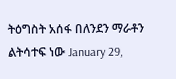ትዕግስት አሰፋ በለንደን ማራቶን ልትሳተፍ ነው January 29,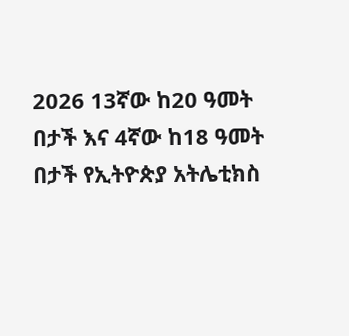2026 13ኛው ከ20 ዓመት በታች እና 4ኛው ከ18 ዓመት በታች የኢትዮጵያ አትሌቲክስ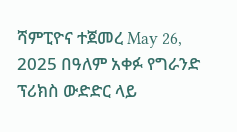ሻምፒዮና ተጀመረ May 26, 2025 በዓለም አቀፉ የግራንድ ፕሪክስ ውድድር ላይ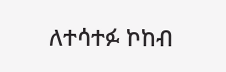ለተሳተፉ ኮከብ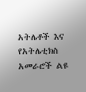አትሌቶች እና የአትሌቲክስ አመራሮች ልዩ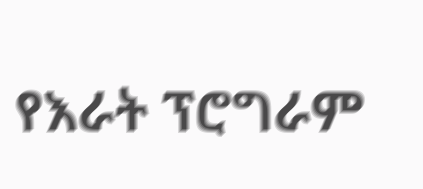የእራት ፕሮግራም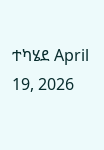ተካሄደ April 19, 2026